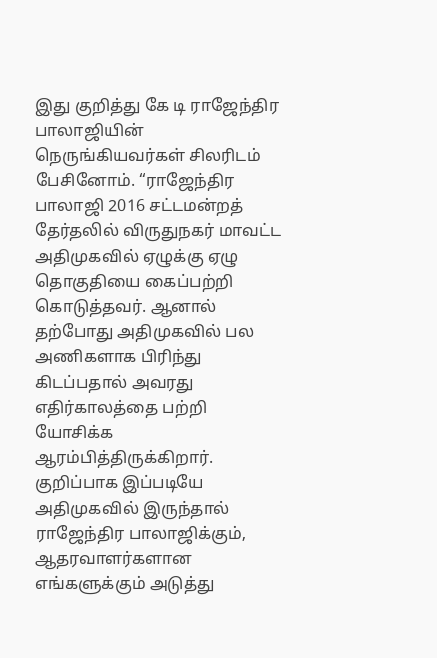இது குறித்து கே டி ராஜேந்திர பாலாஜியின் நெருங்கியவர்கள் சிலரிடம் பேசினோம். “ராஜேந்திர பாலாஜி 2016 சட்டமன்றத் தேர்தலில் விருதுநகர் மாவட்ட அதிமுகவில் ஏழுக்கு ஏழு தொகுதியை கைப்பற்றி கொடுத்தவர். ஆனால் தற்போது அதிமுகவில் பல அணிகளாக பிரிந்து கிடப்பதால் அவரது எதிர்காலத்தை பற்றி யோசிக்க ஆரம்பித்திருக்கிறார்.
குறிப்பாக இப்படியே அதிமுகவில் இருந்தால் ராஜேந்திர பாலாஜிக்கும், ஆதரவாளர்களான எங்களுக்கும் அடுத்து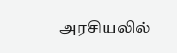அரசியலில்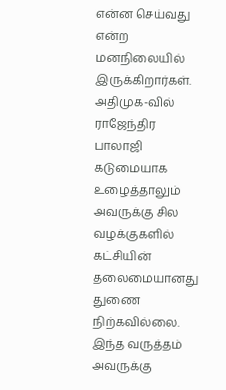என்ன செய்வது என்ற மனநிலையில் இருக்கிறார்கள். அதிமுக-வில் ராஜேந்திர பாலாஜி கடுமையாக உழைத்தாலும் அவருக்கு சில வழக்குகளில் கட்சியின் தலைமையானது துணை நிற்கவில்லை. இந்த வருத்தம் அவருக்கு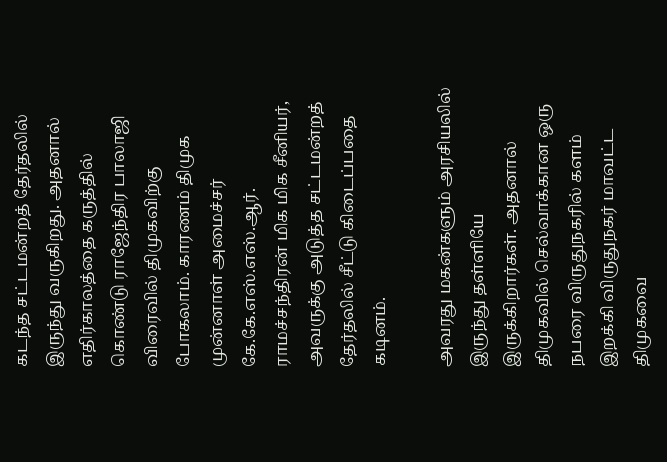கடந்த சட்டமன்றத் தேர்தலில் இருந்து வருகிறது. அதனால் எதிர்காலத்தை கருத்தில் கொண்டு ராஜேந்திர பாலாஜி விரைவில் திமுகவிற்கு போகலாம். காரணம் திமுக முன்னாள் அமைச்சர் கே.கே.எஸ்.எஸ்.ஆர். ராமச்சந்திரன் மிக மிக சீனியர், அவருக்கு அடுத்த சட்டமன்றத் தேர்தலில் சீட்டு கிடைப்பதை கடினம்.

அவரது மகன்களும் அரசியலில் இருந்து தள்ளியே இருக்கிறார்கள். அதனால் திமுகவில் செல்வாக்கான ஒரு நபரை விருதுநகரில் களம் இறக்கி விருதுநகர் மாவட்ட திமுகவை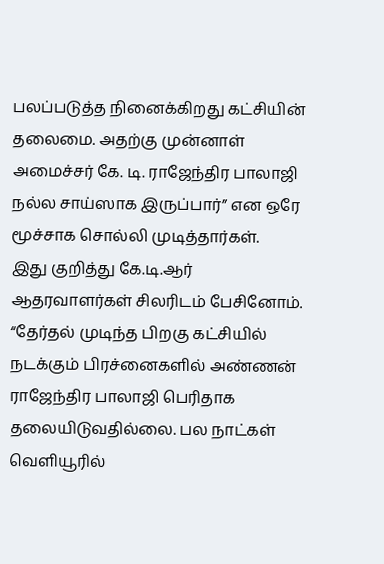பலப்படுத்த நினைக்கிறது கட்சியின் தலைமை. அதற்கு முன்னாள் அமைச்சர் கே. டி. ராஜேந்திர பாலாஜி நல்ல சாய்ஸாக இருப்பார்” என ஒரே மூச்சாக சொல்லி முடித்தார்கள்.
இது குறித்து கே.டி.ஆர் ஆதரவாளர்கள் சிலரிடம் பேசினோம். “தேர்தல் முடிந்த பிறகு கட்சியில் நடக்கும் பிரச்னைகளில் அண்ணன் ராஜேந்திர பாலாஜி பெரிதாக தலையிடுவதில்லை. பல நாட்கள் வெளியூரில்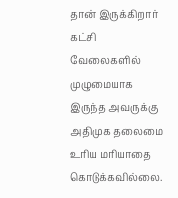தான் இருக்கிறார் கட்சி வேலைகளில் முழுமையாக இருந்த அவருக்கு அதிமுக தலைமை உரிய மரியாதை கொடுக்கவில்லை.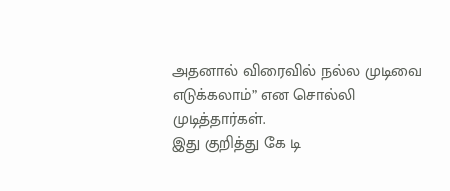அதனால் விரைவில் நல்ல முடிவை எடுக்கலாம்” என சொல்லி முடித்தார்கள்.
இது குறித்து கே டி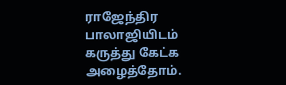ராஜேந்திர பாலாஜியிடம் கருத்து கேட்க அழைத்தோம்.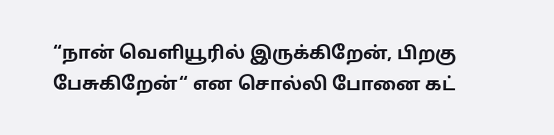“நான் வெளியூரில் இருக்கிறேன், பிறகு பேசுகிறேன்“ என சொல்லி போனை கட்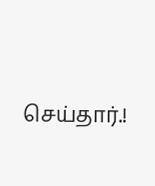செய்தார்.!